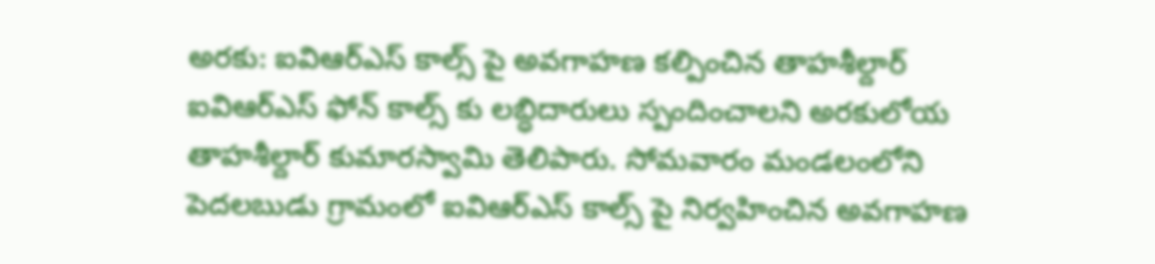అరకు: ఐవిఆర్ఎస్ కాల్స్ పై అవగాహణ కల్పించిన తాహశీల్దార్
ఐవిఆర్ఎస్ ఫోన్ కాల్స్ కు లబ్ధిదారులు స్పందించాలని అరకులోయ తాహశీల్దార్ కుమారస్వామి తెలిపారు. సోమవారం మండలంలోని పెదలబుడు గ్రామంలో ఐవిఆర్ఎస్ కాల్స్ పై నిర్వహించిన అవగాహణ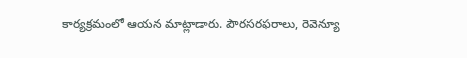కార్యక్రమంలో ఆయన మాట్లాడారు. పౌరసరఫరాలు, రెవెన్యూ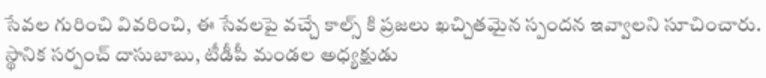సేవల గురించి వివరించి, ఈ సేవలపై వచ్చే కాల్స్ కి ప్రజలు ఖచ్చితమైన స్పందన ఇవ్వాలని సూచించారు. స్థానిక సర్పంచ్ దాసుబాబు, టీడీపీ మండల అధ్యక్షుడు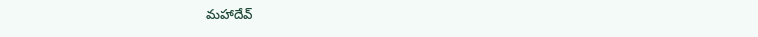మహాదేవ్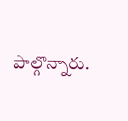పాల్గొన్నారు.